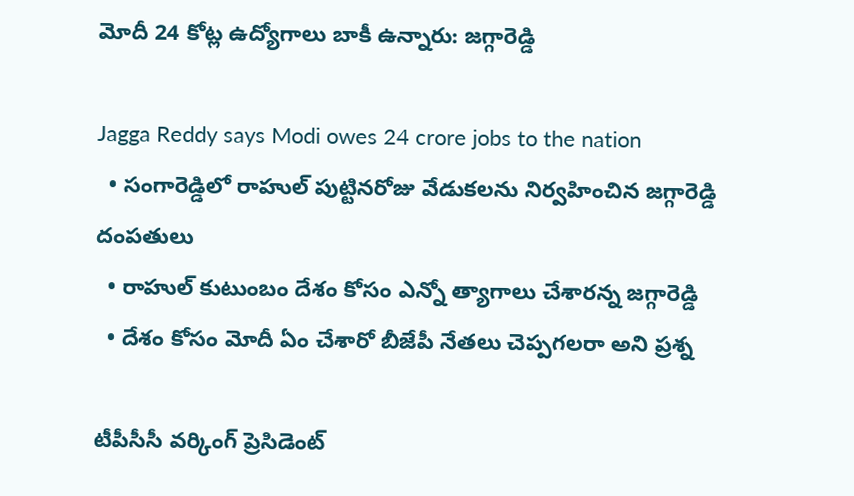మోదీ 24 కోట్ల ఉద్యోగాలు బాకీ ఉన్నారు: జగ్గారెడ్డి

Jagga Reddy says Modi owes 24 crore jobs to the nation
  • సంగారెడ్డిలో రాహుల్ పుట్టినరోజు వేడుకలను నిర్వహించిన జగ్గారెడ్డి దంపతులు
  • రాహుల్ కుటుంబం దేశం కోసం ఎన్నో త్యాగాలు చేశారన్న జగ్గారెడ్డి
  • దేశం కోసం మోదీ ఏం చేశారో బీజేపీ నేతలు చెప్పగలరా అని ప్రశ్న

టీపీసీసీ వర్కింగ్ ప్రెసిడెంట్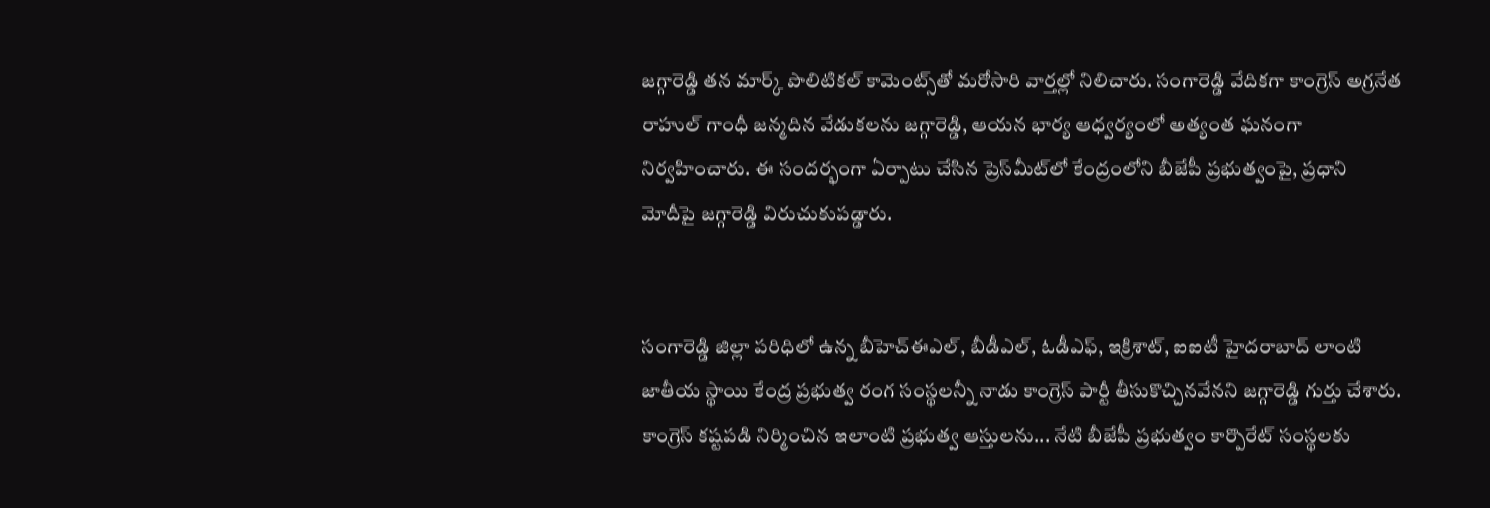జగ్గారెడ్డి తన మార్క్ పొలిటికల్ కామెంట్స్‌తో మరోసారి వార్తల్లో నిలిచారు. సంగారెడ్డి వేదికగా కాంగ్రెస్ అగ్రనేత రాహుల్ గాంధీ జన్మదిన వేడుకలను జగ్గారెడ్డి, ఆయన భార్య ఆధ్వర్యంలో అత్యంత ఘనంగా నిర్వహించారు. ఈ సందర్భంగా ఏర్పాటు చేసిన ప్రెస్‌మీట్‌లో కేంద్రంలోని బీజేపీ ప్రభుత్వంపై, ప్రధాని మోదీపై జగ్గారెడ్డి విరుచుకుపడ్డారు.


సంగారెడ్డి జిల్లా పరిధిలో ఉన్న బీహెచ్ఈఎల్, బీడీఎల్, ఓడీఎఫ్, ఇక్రిశాట్, ఐఐటీ హైదరాబాద్ లాంటి జాతీయ స్థాయి కేంద్ర ప్రభుత్వ రంగ సంస్థలన్నీ నాడు కాంగ్రెస్ పార్టీ తీసుకొచ్చినవేనని జగ్గారెడ్డి గుర్తు చేశారు. కాంగ్రెస్ కష్టపడి నిర్మించిన ఇలాంటి ప్రభుత్వ ఆస్తులను... నేటి బీజేపీ ప్రభుత్వం కార్పొరేట్ సంస్థలకు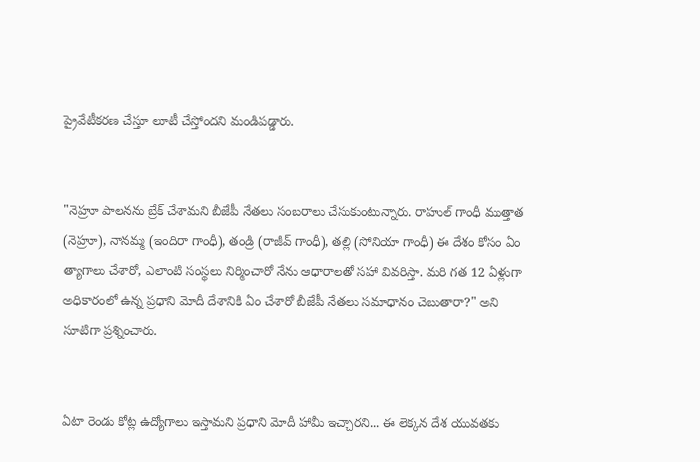ప్రైవేటీకరణ చేస్తూ లూటీ చేస్తోందని మండిపడ్డారు.


"నెహ్రూ పాలనను బ్రేక్ చేశామని బీజేపీ నేతలు సంబరాలు చేసుకుంటున్నారు. రాహుల్ గాంధీ ముత్తాత (నెహ్రూ), నానమ్మ (ఇందిరా గాంధీ), తండ్రి (రాజీవ్ గాంధీ), తల్లి (సోనియా గాంధీ) ఈ దేశం కోసం ఏం త్యాగాలు చేశారో, ఎలాంటి సంస్థలు నిర్మించారో నేను ఆధారాలతో సహా వివరిస్తా. మరి గత 12 ఏళ్లుగా అధికారంలో ఉన్న ప్రధాని మోదీ దేశానికి ఏం చేశారో బీజేపీ నేతలు సమాధానం చెబుతారా?" అని సూటిగా ప్రశ్నించారు.


ఏటా రెండు కోట్ల ఉద్యోగాలు ఇస్తామని ప్రధాని మోదీ హామీ ఇచ్చారని... ఈ లెక్కన దేశ యువతకు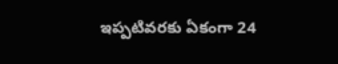ఇప్పటివరకు ఏకంగా 24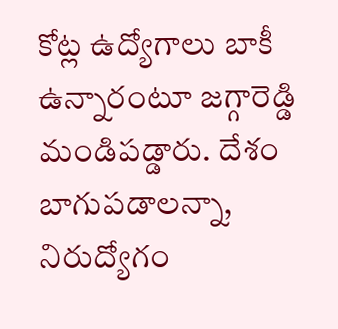కోట్ల ఉద్యోగాలు బాకీ ఉన్నారంటూ జగ్గారెడ్డి మండిపడ్డారు. దేశం బాగుపడాలన్నా, నిరుద్యోగం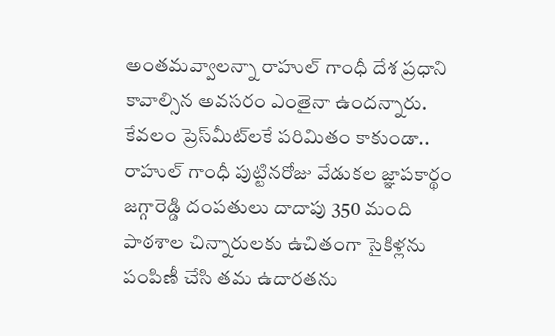అంతమవ్వాలన్నా రాహుల్ గాంధీ దేశ ప్రధాని కావాల్సిన అవసరం ఎంతైనా ఉందన్నారు. కేవలం ప్రెస్‌మీట్‌లకే పరిమితం కాకుండా.. రాహుల్ గాంధీ పుట్టినరోజు వేడుకల జ్ఞాపకార్థం జగ్గారెడ్డి దంపతులు దాదాపు 350 మంది పాఠశాల చిన్నారులకు ఉచితంగా సైకిళ్లను పంపిణీ చేసి తమ ఉదారతను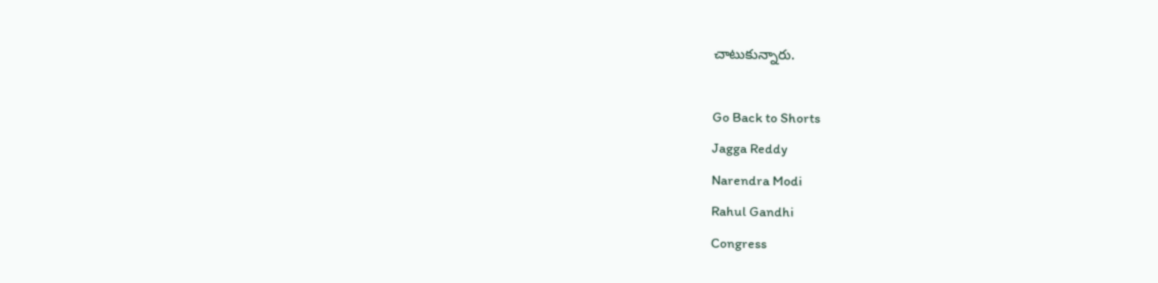చాటుకున్నారు.

Go Back to Shorts
Jagga Reddy
Narendra Modi
Rahul Gandhi
Congress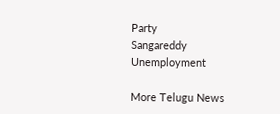Party
Sangareddy
Unemployment

More Telugu News